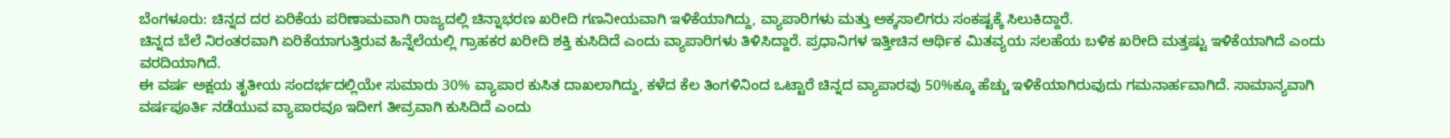ಬೆಂಗಳೂರು: ಚಿನ್ನದ ದರ ಏರಿಕೆಯ ಪರಿಣಾಮವಾಗಿ ರಾಜ್ಯದಲ್ಲಿ ಚಿನ್ನಾಭರಣ ಖರೀದಿ ಗಣನೀಯವಾಗಿ ಇಳಿಕೆಯಾಗಿದ್ದು, ವ್ಯಾಪಾರಿಗಳು ಮತ್ತು ಅಕ್ಕಸಾಲಿಗರು ಸಂಕಷ್ಟಕ್ಕೆ ಸಿಲುಕಿದ್ದಾರೆ.
ಚಿನ್ನದ ಬೆಲೆ ನಿರಂತರವಾಗಿ ಏರಿಕೆಯಾಗುತ್ತಿರುವ ಹಿನ್ನೆಲೆಯಲ್ಲಿ ಗ್ರಾಹಕರ ಖರೀದಿ ಶಕ್ತಿ ಕುಸಿದಿದೆ ಎಂದು ವ್ಯಾಪಾರಿಗಳು ತಿಳಿಸಿದ್ದಾರೆ. ಪ್ರಧಾನಿಗಳ ಇತ್ತೀಚಿನ ಆರ್ಥಿಕ ಮಿತವ್ಯಯ ಸಲಹೆಯ ಬಳಿಕ ಖರೀದಿ ಮತ್ತಷ್ಟು ಇಳಿಕೆಯಾಗಿದೆ ಎಂದು ವರದಿಯಾಗಿದೆ.
ಈ ವರ್ಷ ಅಕ್ಷಯ ತೃತೀಯ ಸಂದರ್ಭದಲ್ಲಿಯೇ ಸುಮಾರು 30% ವ್ಯಾಪಾರ ಕುಸಿತ ದಾಖಲಾಗಿದ್ದು, ಕಳೆದ ಕೆಲ ತಿಂಗಳಿನಿಂದ ಒಟ್ಟಾರೆ ಚಿನ್ನದ ವ್ಯಾಪಾರವು 50%ಕ್ಕೂ ಹೆಚ್ಚು ಇಳಿಕೆಯಾಗಿರುವುದು ಗಮನಾರ್ಹವಾಗಿದೆ. ಸಾಮಾನ್ಯವಾಗಿ ವರ್ಷಪೂರ್ತಿ ನಡೆಯುವ ವ್ಯಾಪಾರವೂ ಇದೀಗ ತೀವ್ರವಾಗಿ ಕುಸಿದಿದೆ ಎಂದು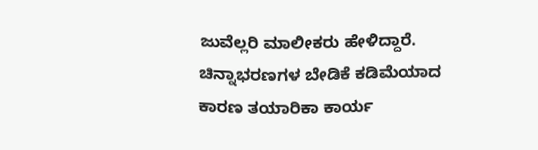ಜುವೆಲ್ಲರಿ ಮಾಲೀಕರು ಹೇಳಿದ್ದಾರೆ.
ಚಿನ್ನಾಭರಣಗಳ ಬೇಡಿಕೆ ಕಡಿಮೆಯಾದ ಕಾರಣ ತಯಾರಿಕಾ ಕಾರ್ಯ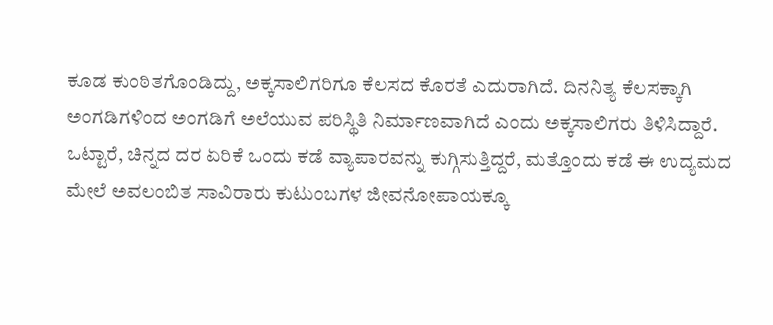ಕೂಡ ಕುಂಠಿತಗೊಂಡಿದ್ದು, ಅಕ್ಕಸಾಲಿಗರಿಗೂ ಕೆಲಸದ ಕೊರತೆ ಎದುರಾಗಿದೆ. ದಿನನಿತ್ಯ ಕೆಲಸಕ್ಕಾಗಿ ಅಂಗಡಿಗಳಿಂದ ಅಂಗಡಿಗೆ ಅಲೆಯುವ ಪರಿಸ್ಥಿತಿ ನಿರ್ಮಾಣವಾಗಿದೆ ಎಂದು ಅಕ್ಕಸಾಲಿಗರು ತಿಳಿಸಿದ್ದಾರೆ.
ಒಟ್ಟಾರೆ, ಚಿನ್ನದ ದರ ಏರಿಕೆ ಒಂದು ಕಡೆ ವ್ಯಾಪಾರವನ್ನು ಕುಗ್ಗಿಸುತ್ತಿದ್ದರೆ, ಮತ್ತೊಂದು ಕಡೆ ಈ ಉದ್ಯಮದ ಮೇಲೆ ಅವಲಂಬಿತ ಸಾವಿರಾರು ಕುಟುಂಬಗಳ ಜೀವನೋಪಾಯಕ್ಕೂ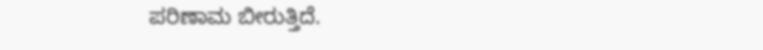ಪರಿಣಾಮ ಬೀರುತ್ತಿದೆ.